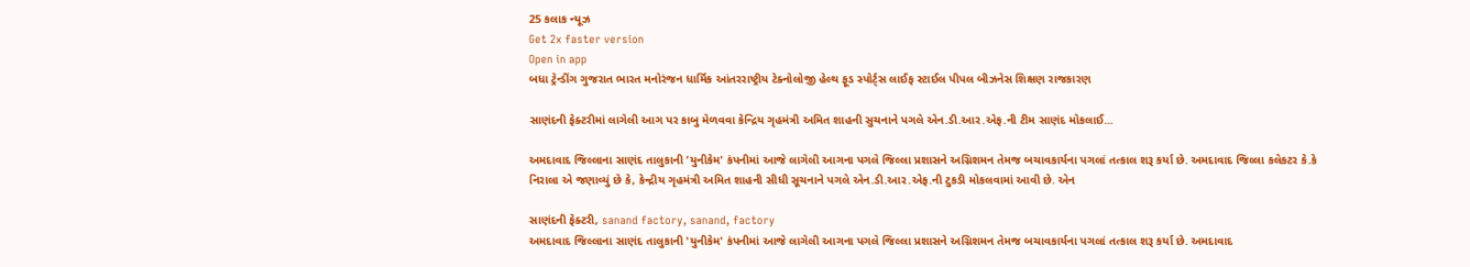25 કલાક ન્યૂઝ
Get 2x faster version
Open in app
બધા ટ્રેન્ડીંગ ગુજરાત ભારત મનોરંજન ધાર્મિક આંતરરાષ્ટ્રીય ટેક્નોલોજી હેલ્થ ફૂડ સ્પોર્ટ્સ લાઈફ સ્ટાઈલ પીપલ બીઝનેસ શિક્ષણ રાજકારણ

સાણંદની ફેક્ટરીમાં લાગેલી આગ પર કાબુ મેળવવા કેન્દ્રિય ગૃહમંત્રી અમિત શાહની સુચનાને પગલે એન.ડી.આર.એફ.ની ટીમ સાણંદ મોકલાઈ...

અમદાવાદ જિલ્લાના સાણંદ તાલુકાની 'યુનીકેમ' કંપનીમાં આજે લાગેલી આગના પગલે જિલ્લા પ્રશાસને અગ્નિશમન તેમજ બચાવકાર્યના પગલાં તત્કાલ શરૂ કર્યા છે. અમદાવાદ જિલ્લા કલેકટર કે.કે નિરાલા એ જણાવ્યું છે કે, કેન્દ્રીય ગૃહમંત્રી અમિત શાહની સીધી સૂચનાને પગલે એન.ડી.આર.એફ.ની ટુકડી મોકલવામાં આવી છે. એન

સાણંદની ફેક્ટરી, sanand factory, sanand, factory
અમદાવાદ જિલ્લાના સાણંદ તાલુકાની 'યુનીકેમ' કંપનીમાં આજે લાગેલી આગના પગલે જિલ્લા પ્રશાસને અગ્નિશમન તેમજ બચાવકાર્યના પગલાં તત્કાલ શરૂ કર્યા છે. અમદાવાદ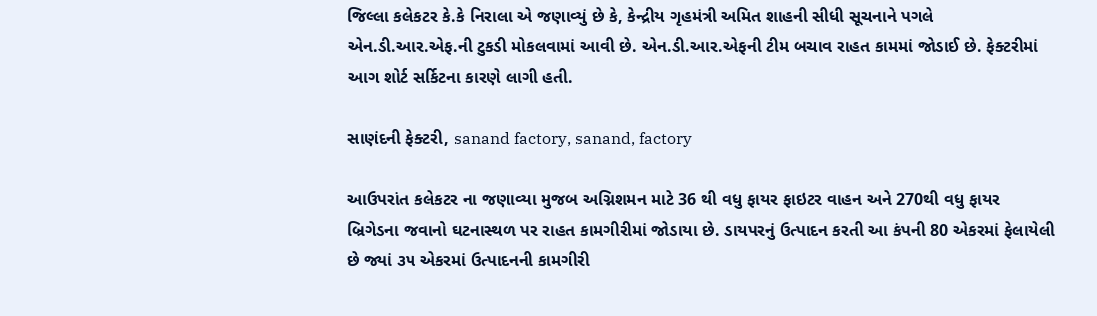જિલ્લા કલેકટર કે.કે નિરાલા એ જણાવ્યું છે કે, કેન્દ્રીય ગૃહમંત્રી અમિત શાહની સીધી સૂચનાને પગલે એન.ડી.આર.એફ.ની ટુકડી મોકલવામાં આવી છે. એન.ડી.આર.એફની ટીમ બચાવ રાહત કામમાં જોડાઈ છે. ફેક્ટરીમાં આગ શોર્ટ સર્કિટના કારણે લાગી હતી.

સાણંદની ફેક્ટરી, sanand factory, sanand, factory

આઉપરાંત કલેકટર ના જણાવ્યા મુજબ અગ્નિશમન માટે 36 થી વધુ ફાયર ફાઇટર વાહન અને 270થી વધુ ફાયર બ્રિગેડના જવાનો ઘટનાસ્થળ પર રાહત કામગીરીમાં જોડાયા છે. ડાયપરનું ઉત્પાદન કરતી આ કંપની 80 એકરમાં ફેલાયેલી છે જ્યાં ૩૫ એકરમાં ઉત્પાદનની કામગીરી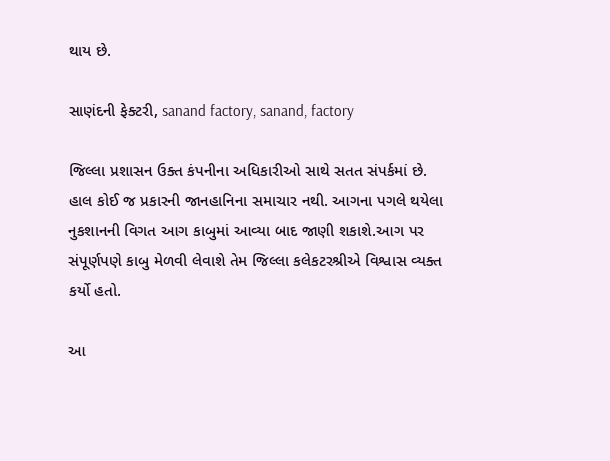થાય છે.

સાણંદની ફેક્ટરી, sanand factory, sanand, factory

જિલ્લા પ્રશાસન ઉક્ત કંપનીના અધિકારીઓ સાથે સતત સંપર્કમાં છે. હાલ કોઈ જ પ્રકારની જાનહાનિના સમાચાર નથી. આગના પગલે થયેલા નુકશાનની વિગત આગ કાબુમાં આવ્યા બાદ જાણી શકાશે.આગ પર સંપૂર્ણપણે કાબુ મેળવી લેવાશે તેમ જિલ્લા કલેકટરશ્રીએ વિશ્વાસ વ્યક્ત કર્યો હતો.

આ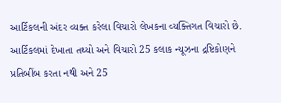આર્ટિકલની અંદર વ્યક્ત કરેલા વિચારો લેખકના વ્યક્તિગત વિચારો છે. આર્ટિકલમાં દેખાતા તથ્યો અને વિચારો 25 કલાક ન્યૂઝના દ્રષ્ટિકોણને પ્રતિબીંબ કરતા નથી અને 25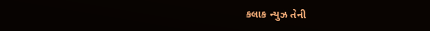કલાક ન્યુઝ તેની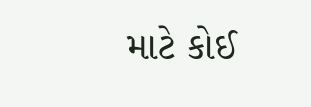માટે કોઈ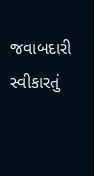જવાબદારી સ્વીકારતું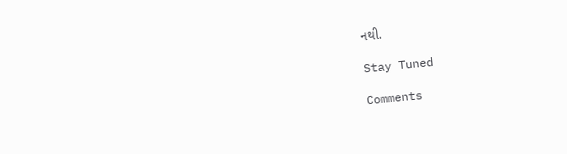નથી.

Stay Tuned

Comments